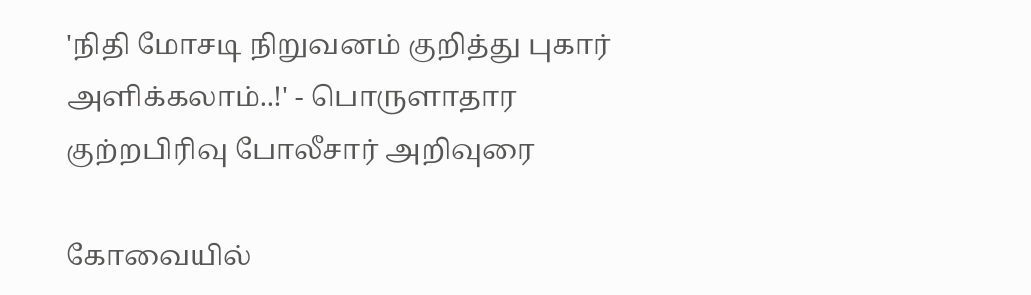'நிதி மோசடி நிறுவனம் குறித்து புகார் அளிக்கலாம்..!' - பொருளாதார குற்றபிரிவு போலீசார் அறிவுரை

கோவையில்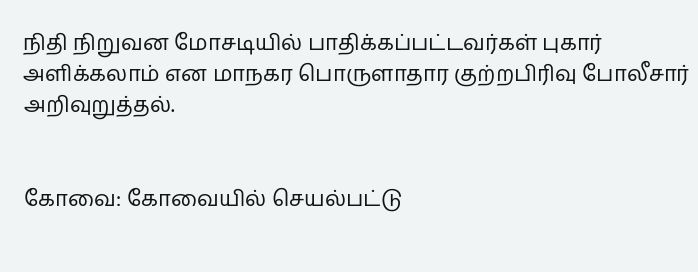நிதி நிறுவன மோசடியில் பாதிக்கப்பட்டவர்கள் புகார் அளிக்கலாம் என மாநகர பொருளாதார குற்றபிரிவு போலீசார் அறிவுறுத்தல்.


கோவை: கோவையில் செயல்பட்டு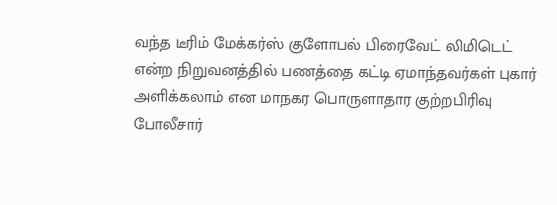வந்த டீரிம் மேக்கர்ஸ் குளோபல் பிரைவேட் லிமிடெட் என்ற நிறுவனத்தில் பணத்தை கட்டி ஏமாந்தவர்கள் புகார் அளிக்கலாம் என மாநகர பொருளாதார குற்றபிரிவு போலீசார்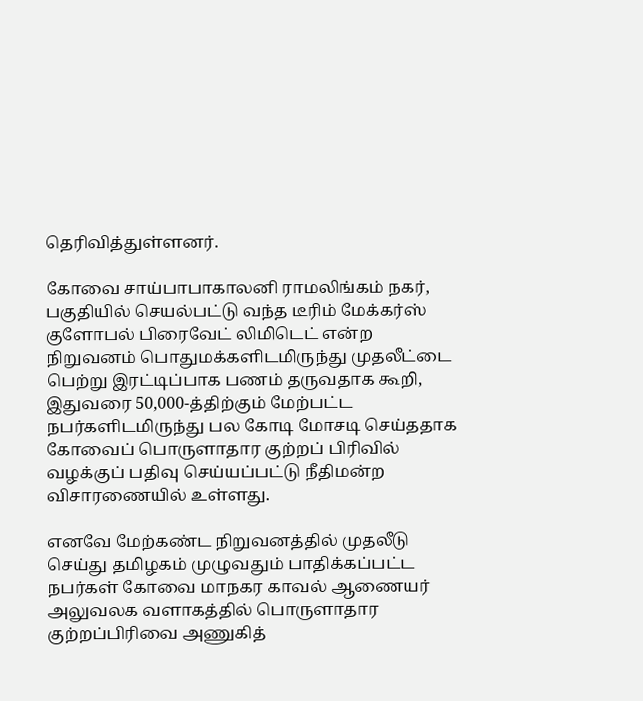தெரிவித்துள்ளனர்.

கோவை சாய்பாபாகாலனி ராமலிங்கம் நகர், பகுதியில் செயல்பட்டு வந்த டீரிம் மேக்கர்ஸ் குளோபல் பிரைவேட் லிமிடெட் என்ற நிறுவனம் பொதுமக்களிடமிருந்து முதலீட்டை பெற்று இரட்டிப்பாக பணம் தருவதாக கூறி, இதுவரை 50,000-த்திற்கும் மேற்பட்ட நபர்களிடமிருந்து பல கோடி மோசடி செய்ததாக கோவைப் பொருளாதார குற்றப் பிரிவில் வழக்குப் பதிவு செய்யப்பட்டு நீதிமன்ற விசாரணையில் உள்ளது.

எனவே மேற்கண்ட நிறுவனத்தில் முதலீடு செய்து தமிழகம் முழுவதும் பாதிக்கப்பட்ட நபர்கள் கோவை மாநகர காவல் ஆணையர் அலுவலக வளாகத்தில் பொருளாதார குற்றப்பிரிவை அணுகித்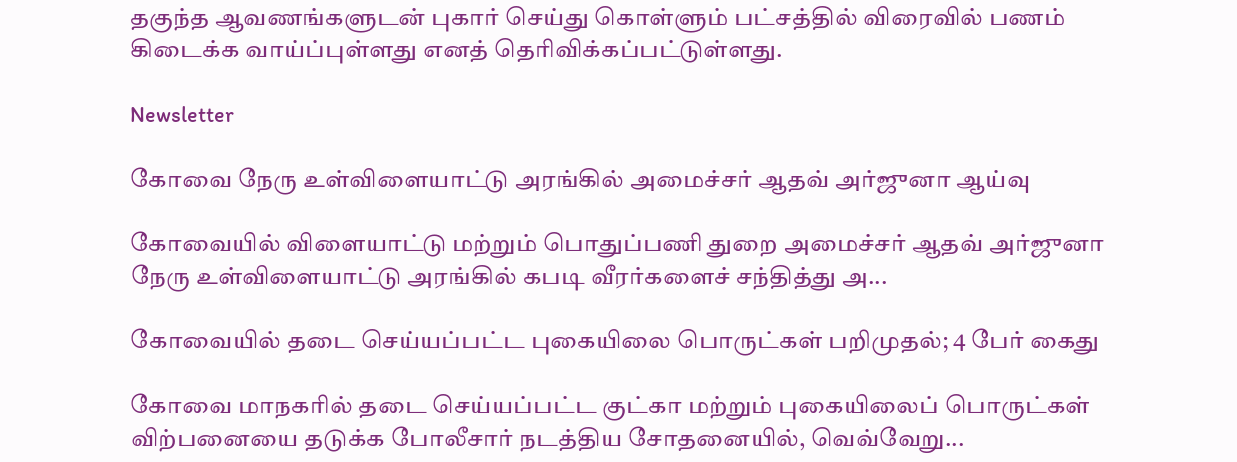தகுந்த ஆவணங்களுடன் புகார் செய்து கொள்ளும் பட்சத்தில் விரைவில் பணம் கிடைக்க வாய்ப்புள்ளது எனத் தெரிவிக்கப்பட்டுள்ளது.

Newsletter

கோவை நேரு உள்விளையாட்டு அரங்கில் அமைச்சர் ஆதவ் அர்ஜுனா ஆய்வு

கோவையில் விளையாட்டு மற்றும் பொதுப்பணி துறை அமைச்சர் ஆதவ் அர்ஜுனா நேரு உள்விளையாட்டு அரங்கில் கபடி வீரர்களைச் சந்தித்து அ...

கோவையில் தடை செய்யப்பட்ட புகையிலை பொருட்கள் பறிமுதல்; 4 பேர் கைது

கோவை மாநகரில் தடை செய்யப்பட்ட குட்கா மற்றும் புகையிலைப் பொருட்கள் விற்பனையை தடுக்க போலீசார் நடத்திய சோதனையில், வெவ்வேறு...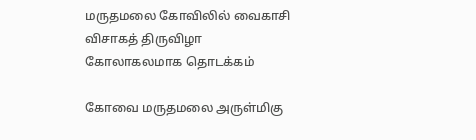மருதமலை கோவிலில் வைகாசி விசாகத் திருவிழா கோலாகலமாக தொடக்கம்

கோவை மருதமலை அருள்மிகு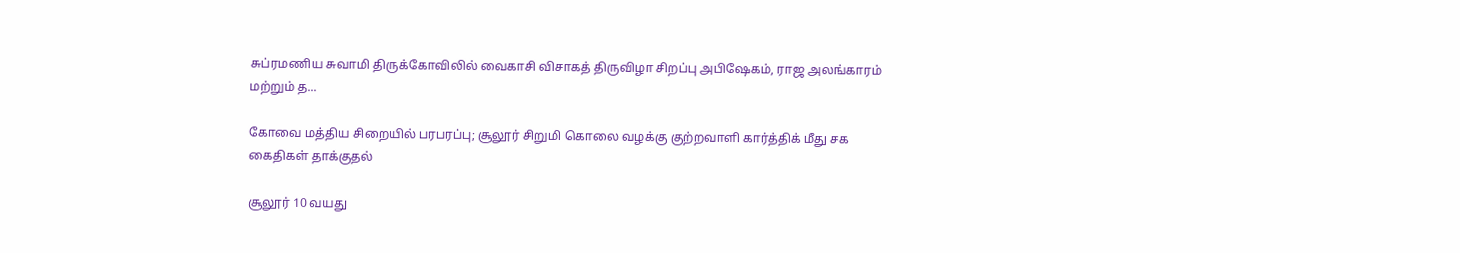சுப்ரமணிய சுவாமி திருக்கோவிலில் வைகாசி விசாகத் திருவிழா சிறப்பு அபிஷேகம், ராஜ அலங்காரம் மற்றும் த...

கோவை மத்திய சிறையில் பரபரப்பு; சூலூர் சிறுமி கொலை வழக்கு குற்றவாளி கார்த்திக் மீது சக கைதிகள் தாக்குதல்

சூலூர் 10 வயது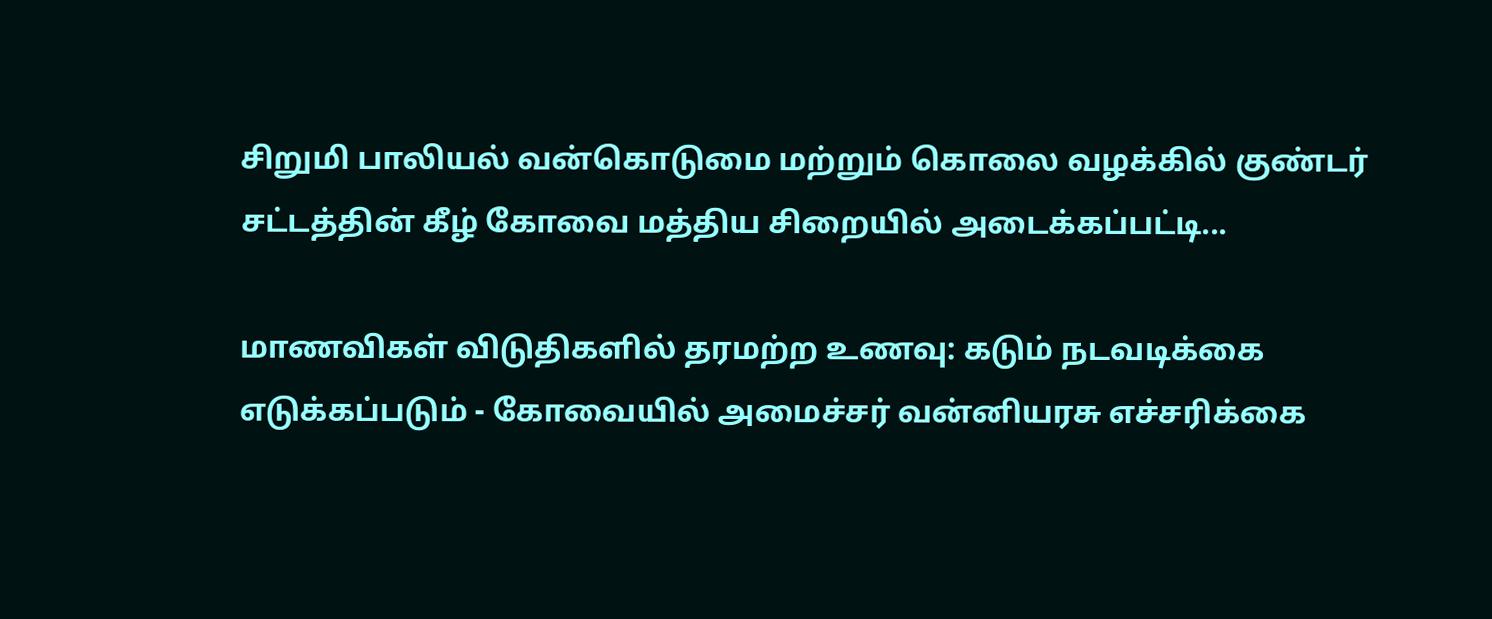சிறுமி பாலியல் வன்கொடுமை மற்றும் கொலை வழக்கில் குண்டர் சட்டத்தின் கீழ் கோவை மத்திய சிறையில் அடைக்கப்பட்டி...

மாணவிகள் விடுதிகளில் தரமற்ற உணவு: கடும் நடவடிக்கை எடுக்கப்படும் - கோவையில் அமைச்சர் வன்னியரசு எச்சரிக்கை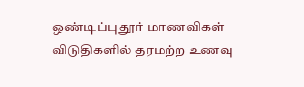ஒண்டிப்புதூர் மாணவிகள் விடுதிகளில் தரமற்ற உணவு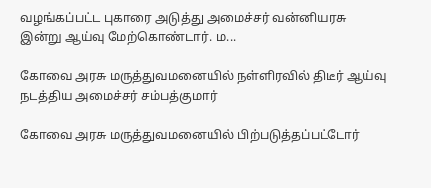வழங்கப்பட்ட புகாரை அடுத்து அமைச்சர் வன்னியரசு இன்று ஆய்வு மேற்கொண்டார். ம...

கோவை அரசு மருத்துவமனையில் நள்ளிரவில் திடீர் ஆய்வு நடத்திய அமைச்சர் சம்பத்குமார்

கோவை அரசு மருத்துவமனையில் பிற்படுத்தப்பட்டோர்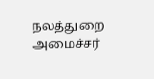நலத்துறை அமைச்சர்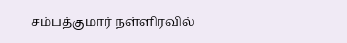சம்பத்குமார் நள்ளிரவில்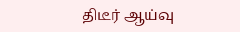திடீர் ஆய்வு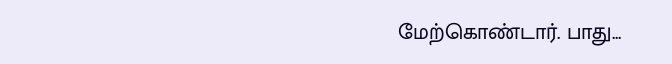மேற்கொண்டார். பாது...